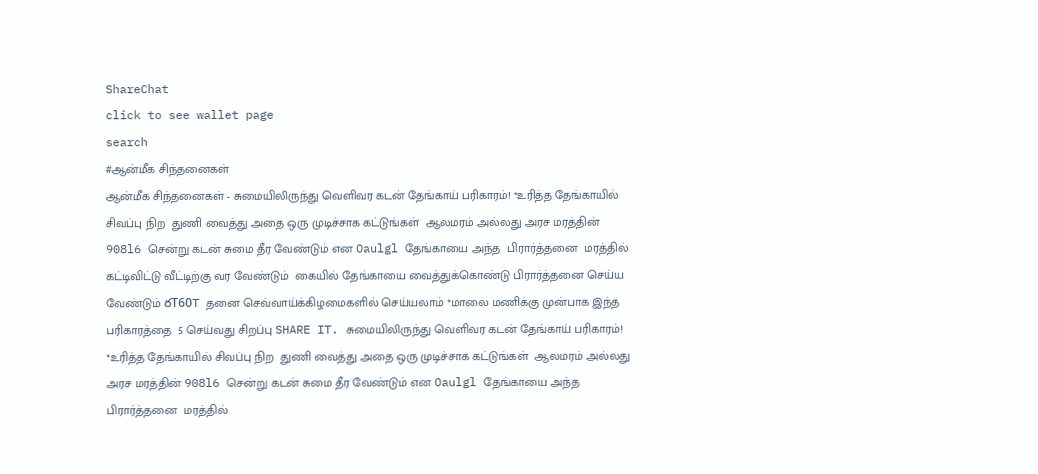ShareChat
click to see wallet page
search
#ஆன்மீக சிந்தனைகள்
ஆன்மீக சிந்தனைகள் - சுமையிலிருந்து வெளிவர கடன் தேங்காய் பரிகாரம்! *உரித்த தேங்காயில் சிவப்பு நிற  துணி வைத்து அதை ஒரு முடிச்சாக கட்டுங்கள்  ஆலமரம் அல்லது அரச மரத்தின் 908l6 சென்று கடன் சுமை தீர வேண்டும் என Oaulgl தேங்காயை அந்த  பிரார்த்தனை  மரத்தில் கட்டிவிட்டு வீட்டிற்கு வர வேண்டும்  கையில் தேங்காயை வைத்துக்கொண்டு பிரார்த்தனை செய்ய வேண்டும் రT60T தனை செவ்வாய்க்கிழமைகளில் செய்யலாம் *மாலை மணிக்கு முன்பாக இந்த பரிகாரத்தை  5 செய்வது சிறப்பு SHARE IT. சுமையிலிருந்து வெளிவர கடன் தேங்காய் பரிகாரம்! *உரித்த தேங்காயில் சிவப்பு நிற  துணி வைத்து அதை ஒரு முடிச்சாக கட்டுங்கள்  ஆலமரம் அல்லது அரச மரத்தின் 908l6 சென்று கடன் சுமை தீர வேண்டும் என Oaulgl தேங்காயை அந்த  பிரார்த்தனை  மரத்தில்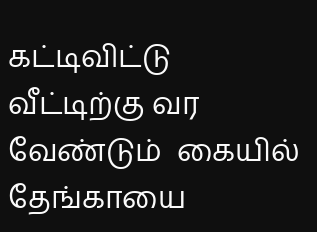கட்டிவிட்டு வீட்டிற்கு வர வேண்டும்  கையில் தேங்காயை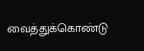வைத்துக்கொண்டு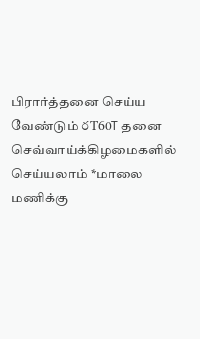பிரார்த்தனை செய்ய வேண்டும் రT60T தனை செவ்வாய்க்கிழமைகளில் செய்யலாம் *மாலை மணிக்கு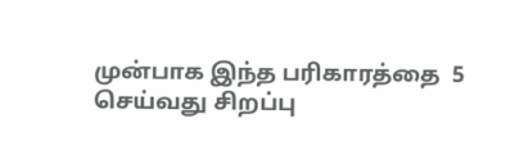முன்பாக இந்த பரிகாரத்தை  5 செய்வது சிறப்பு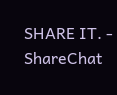SHARE IT. - ShareChat